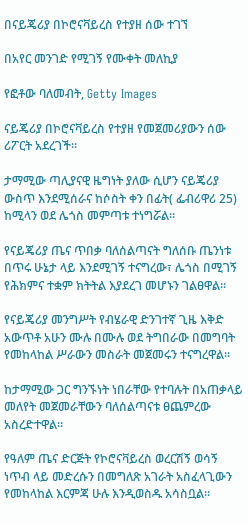በናይጄሪያ በኮሮናቫይረስ የተያዘ ሰው ተገኘ

በአየር መንገድ የሚገኝ የሙቀት መለኪያ

የፎቶው ባለመብት, Getty Images

ናይጄሪያ በኮሮናቫይረስ የተያዘ የመጀመሪያውን ሰው ሪፖርት አደረገች።

ታማሚው ጣሊያናዊ ዜግነት ያለው ሲሆን ናይጄሪያ ውስጥ እንደሚሰራና ከሶስት ቀን በፊት( ፌብሪዋሪ 25) ከሚላን ወደ ሌጎስ መምጣቱ ተነግሯል።

የናይጄሪያ ጤና ጥበቃ ባለሰልጣናት ግለሰቡ ጤንነቱ በጥሩ ሁኔታ ላይ እንደሚገኝ ተናግረው፣ ሌጎስ በሚገኝ የሕክምና ተቋም ክትትል እያደረገ መሆኑን ገልፀዋል።

የናይጄሪያ መንግሥት የብሄራዊ ድንገተኛ ጊዜ እቅድ አውጥቶ አሁን ሙሉ በሙሉ ወደ ትግበራው በመግባት የመከላከል ሥራውን መስራት መጀመሩን ተናግረዋል።

ከታማሚው ጋር ግንኙነት ነበራቸው የተባሉት በአጠቃላይ መለየት መጀመራቸውን ባለሰልጣናቱ ፀጨምረው አስረድተዋል።

የዓለም ጤና ድርጅት የኮሮናቫይረስ ወረርሽኝ ወሳኝ ነጥብ ላይ መድረሱን በመግለጽ አገራት አስፈላጊውን የመከላከል እርምጃ ሁሉ እንዲወስዱ አሳስቧል።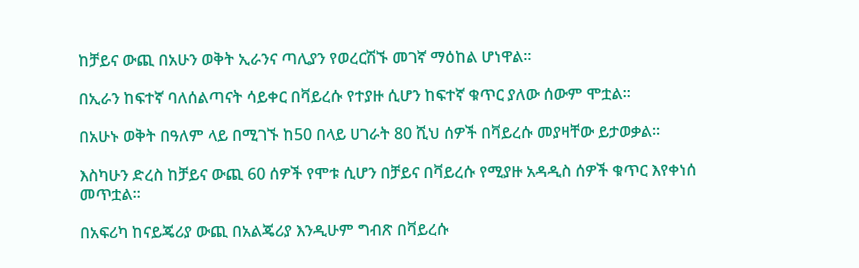ከቻይና ውጪ በአሁን ወቅት ኢራንና ጣሊያን የወረርሽኙ መገኛ ማዕከል ሆነዋል።

በኢራን ከፍተኛ ባለሰልጣናት ሳይቀር በቫይረሱ የተያዙ ሲሆን ከፍተኛ ቁጥር ያለው ሰውም ሞቷል።

በአሁኑ ወቅት በዓለም ላይ በሚገኙ ከ50 በላይ ሀገራት 80 ሺህ ሰዎች በቫይረሱ መያዛቸው ይታወቃል።

እስካሁን ድረስ ከቻይና ውጪ 60 ሰዎች የሞቱ ሲሆን በቻይና በቫይረሱ የሚያዙ አዳዲስ ሰዎች ቁጥር እየቀነሰ መጥቷል።

በአፍሪካ ከናይጄሪያ ውጪ በአልጄሪያ እንዲሁም ግብጽ በቫይረሱ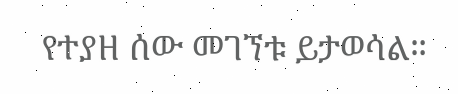የተያዘ ሰው መገኘቱ ይታወሳል።